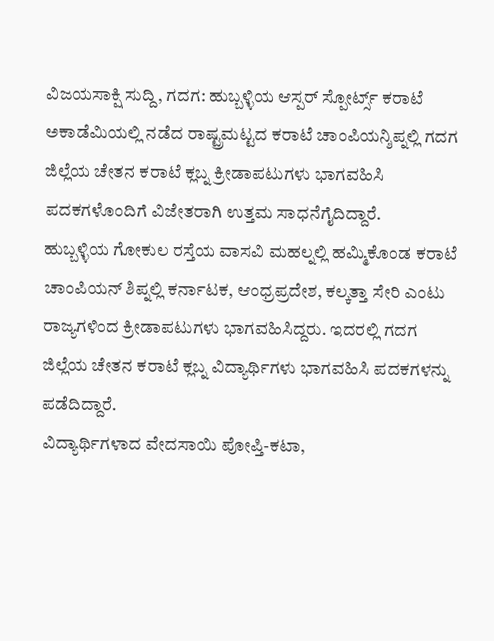ವಿಜಯಸಾಕ್ಷಿ ಸುದ್ದಿ, ಗದಗ: ಹುಬ್ಬಳ್ಳಿಯ ಆಸ್ಪರ್ ಸ್ಪೋರ್ಟ್ಸ್ ಕರಾಟೆ ಅಕಾಡೆಮಿಯಲ್ಲಿ ನಡೆದ ರಾಷ್ಟ್ರಮಟ್ಟದ ಕರಾಟೆ ಚಾಂಪಿಯನ್ಶಿಪ್ನಲ್ಲಿ ಗದಗ ಜಿಲ್ಲೆಯ ಚೇತನ ಕರಾಟೆ ಕ್ಲಬ್ನ ಕ್ರೀಡಾಪಟುಗಳು ಭಾಗವಹಿಸಿ ಪದಕಗಳೊಂದಿಗೆ ವಿಜೇತರಾಗಿ ಉತ್ತಮ ಸಾಧನೆಗೈದಿದ್ದಾರೆ.
ಹುಬ್ಬಳ್ಳಿಯ ಗೋಕುಲ ರಸ್ತೆಯ ವಾಸವಿ ಮಹಲ್ನಲ್ಲಿ ಹಮ್ಮಿಕೊಂಡ ಕರಾಟೆ ಚಾಂಪಿಯನ್ ಶಿಪ್ನಲ್ಲಿ ಕರ್ನಾಟಕ, ಆಂಧ್ರಪ್ರದೇಶ, ಕಲ್ಕತ್ತಾ ಸೇರಿ ಎಂಟು ರಾಜ್ಯಗಳಿಂದ ಕ್ರೀಡಾಪಟುಗಳು ಭಾಗವಹಿಸಿದ್ದರು. ಇದರಲ್ಲಿ ಗದಗ ಜಿಲ್ಲೆಯ ಚೇತನ ಕರಾಟೆ ಕ್ಲಬ್ನ ವಿದ್ಯಾರ್ಥಿಗಳು ಭಾಗವಹಿಸಿ ಪದಕಗಳನ್ನು ಪಡೆದಿದ್ದಾರೆ.
ವಿದ್ಯಾರ್ಥಿಗಳಾದ ವೇದಸಾಯಿ ಪೋಪ್ತಿ-ಕಟಾ,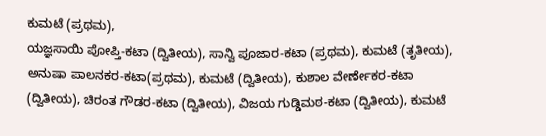ಕುಮಟೆ (ಪ್ರಥಮ),
ಯಜ್ಞಸಾಯಿ ಪೋಪ್ತಿ-ಕಟಾ (ದ್ವಿತೀಯ), ಸಾನ್ವಿ ಪೂಜಾರ-ಕಟಾ (ಪ್ರಥಮ), ಕುಮಟೆ (ತೃತೀಯ), ಅನುಷಾ ಪಾಲನಕರ-ಕಟಾ(ಪ್ರಥಮ), ಕುಮಟೆ (ದ್ವಿತೀಯ), ಕುಶಾಲ ವೇರ್ಣೇಕರ-ಕಟಾ (ದ್ವಿತೀಯ), ಚಿರಂತ ಗೌಡರ-ಕಟಾ (ದ್ವಿತೀಯ), ವಿಜಯ ಗುಡ್ಡಿಮಠ-ಕಟಾ (ದ್ವಿತೀಯ), ಕುಮಟೆ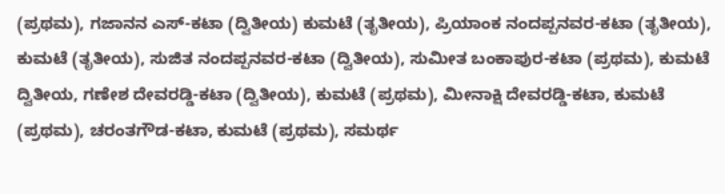(ಪ್ರಥಮ), ಗಜಾನನ ಎಸ್-ಕಟಾ (ದ್ವಿತೀಯ) ಕುಮಟೆ (ತೃತೀಯ), ಪ್ರಿಯಾಂಕ ನಂದಪ್ಪನವರ-ಕಟಾ (ತೃತೀಯ), ಕುಮಟೆ (ತೃತೀಯ), ಸುಜಿತ ನಂದಪ್ಪನವರ-ಕಟಾ (ದ್ವಿತೀಯ), ಸುಮೀತ ಬಂಕಾಪುರ-ಕಟಾ (ಪ್ರಥಮ), ಕುಮಟೆ ದ್ವಿತೀಯ, ಗಣೇಶ ದೇವರಡ್ಡಿ-ಕಟಾ (ದ್ವಿತೀಯ), ಕುಮಟೆ (ಪ್ರಥಮ), ಮೀನಾಕ್ಷಿ ದೇವರಡ್ಡಿ-ಕಟಾ, ಕುಮಟೆ (ಪ್ರಥಮ), ಚರಂತಗೌಡ-ಕಟಾ, ಕುಮಟೆ (ಪ್ರಥಮ), ಸಮರ್ಥ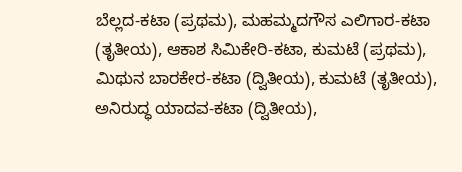ಬೆಲ್ಲದ-ಕಟಾ (ಪ್ರಥಮ), ಮಹಮ್ಮದಗೌಸ ಎಲಿಗಾರ-ಕಟಾ (ತೃತೀಯ), ಆಕಾಶ ಸಿಮಿಕೇರಿ-ಕಟಾ, ಕುಮಟೆ (ಪ್ರಥಮ), ಮಿಥುನ ಬಾರಕೇರ-ಕಟಾ (ದ್ವಿತೀಯ), ಕುಮಟೆ (ತೃತೀಯ), ಅನಿರುದ್ಧ ಯಾದವ-ಕಟಾ (ದ್ವಿತೀಯ),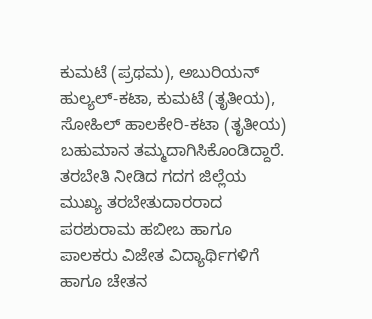ಕುಮಟೆ (ಪ್ರಥಮ), ಅಬುರಿಯನ್ ಹುಲ್ಯಲ್-ಕಟಾ, ಕುಮಟೆ (ತೃತೀಯ), ಸೋಹಿಲ್ ಹಾಲಕೇರಿ-ಕಟಾ (ತೃತೀಯ) ಬಹುಮಾನ ತಮ್ಮದಾಗಿಸಿಕೊಂಡಿದ್ದಾರೆ.
ತರಬೇತಿ ನೀಡಿದ ಗದಗ ಜಿಲ್ಲೆಯ ಮುಖ್ಯ ತರಬೇತುದಾರರಾದ ಪರಶುರಾಮ ಹಬೀಬ ಹಾಗೂ ಪಾಲಕರು ವಿಜೇತ ವಿದ್ಯಾರ್ಥಿಗಳಿಗೆ ಹಾಗೂ ಚೇತನ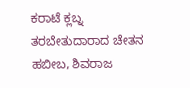ಕರಾಟೆ ಕ್ಲಬ್ನ ತರಬೇತುದಾರಾದ ಚೇತನ ಹಬೀಬ, ಶಿವರಾಜ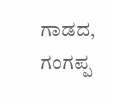ಗಾಡದ, ಗಂಗಪ್ಪ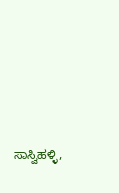ಸಾಸ್ವಿಹಳ್ಳಿ,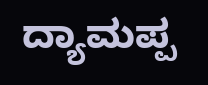ದ್ಯಾಮಪ್ಪ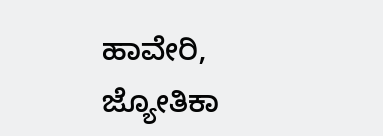ಹಾವೇರಿ, ಜ್ಯೋತಿಕಾ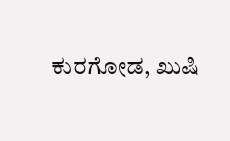ಕುರಗೋಡ, ಖುಷಿ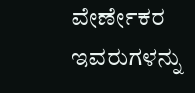ವೇರ್ಣೇಕರ ಇವರುಗಳನ್ನು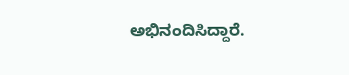ಅಭಿನಂದಿಸಿದ್ದಾರೆ.